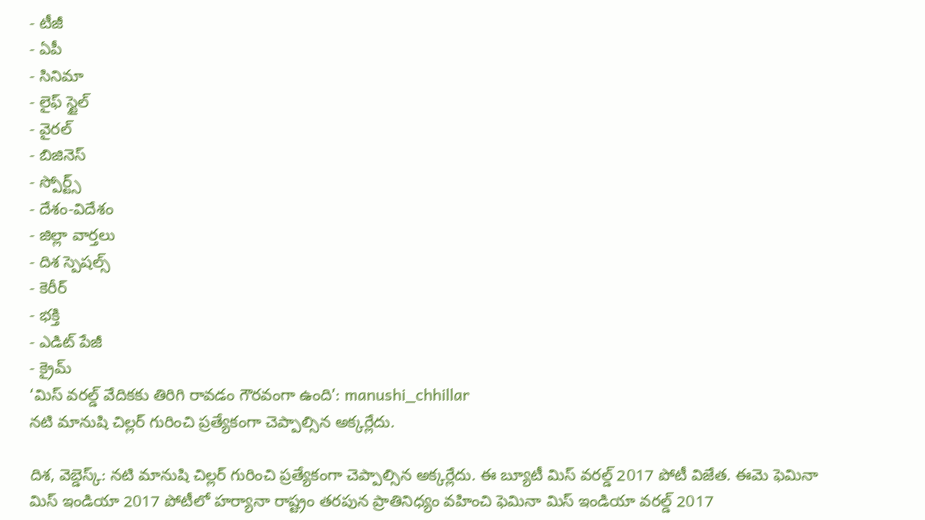- టీజీ
- ఏపీ
- సినిమా
- లైఫ్ స్టైల్
- వైరల్
- బిజినెస్
- స్పోర్ట్స్
- దేశం-విదేశం
- జిల్లా వార్తలు
- దిశ స్పెషల్స్
- కెరీర్
- భక్తి
- ఎడిట్ పేజీ
- క్రైమ్
‘మిస్ వరల్డ్ వేదికకు తిరిగి రావడం గౌరవంగా ఉంది’: manushi_chhillar
నటి మానుషి చిల్లర్ గురించి ప్రత్యేకంగా చెప్పాల్సిన అక్కర్లేదు.

దిశ, వెబ్డెస్క్: నటి మానుషి చిల్లర్ గురించి ప్రత్యేకంగా చెప్పాల్సిన అక్కర్లేదు. ఈ బ్యూటీ మిస్ వరల్డ్ 2017 పోటీ విజేత. ఈమె ఫెమినా మిస్ ఇండియా 2017 పోటీలో హర్యానా రాష్ట్రం తరపున ప్రాతినిధ్యం వహించి ఫెమినా మిస్ ఇండియా వరల్డ్ 2017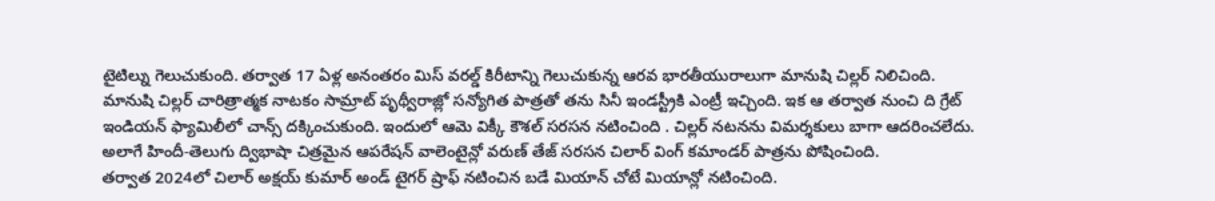టైటిల్ను గెలుచుకుంది. తర్వాత 17 ఏళ్ల అనంతరం మిస్ వరల్డ్ కిరీటాన్ని గెలుచుకున్న ఆరవ భారతీయురాలుగా మానుషి చిల్లర్ నిలిచింది.
మానుషి చిల్లర్ చారిత్రాత్మక నాటకం సామ్రాట్ పృథ్వీరాజ్లో సన్యోగిత పాత్రతో తను సినీ ఇండస్ట్రీకి ఎంట్రీ ఇచ్చింది. ఇక ఆ తర్వాత నుంచి ది గ్రేట్ ఇండియన్ ఫ్యామిలీలో చాన్స్ దక్కించుకుంది. ఇందులో ఆమె విక్కీ కౌశల్ సరసన నటించింది . చిల్లర్ నటనను విమర్శకులు బాగా ఆదరించలేదు. అలాగే హిందీ-తెలుగు ద్విభాషా చిత్రమైన ఆపరేషన్ వాలెంటైన్లో వరుణ్ తేజ్ సరసన చిలార్ వింగ్ కమాండర్ పాత్రను పోషించింది.
తర్వాత 2024లో చిలార్ అక్షయ్ కుమార్ అండ్ టైగర్ ష్రాఫ్ నటించిన బడే మియాన్ చోటే మియాన్లో నటించింది.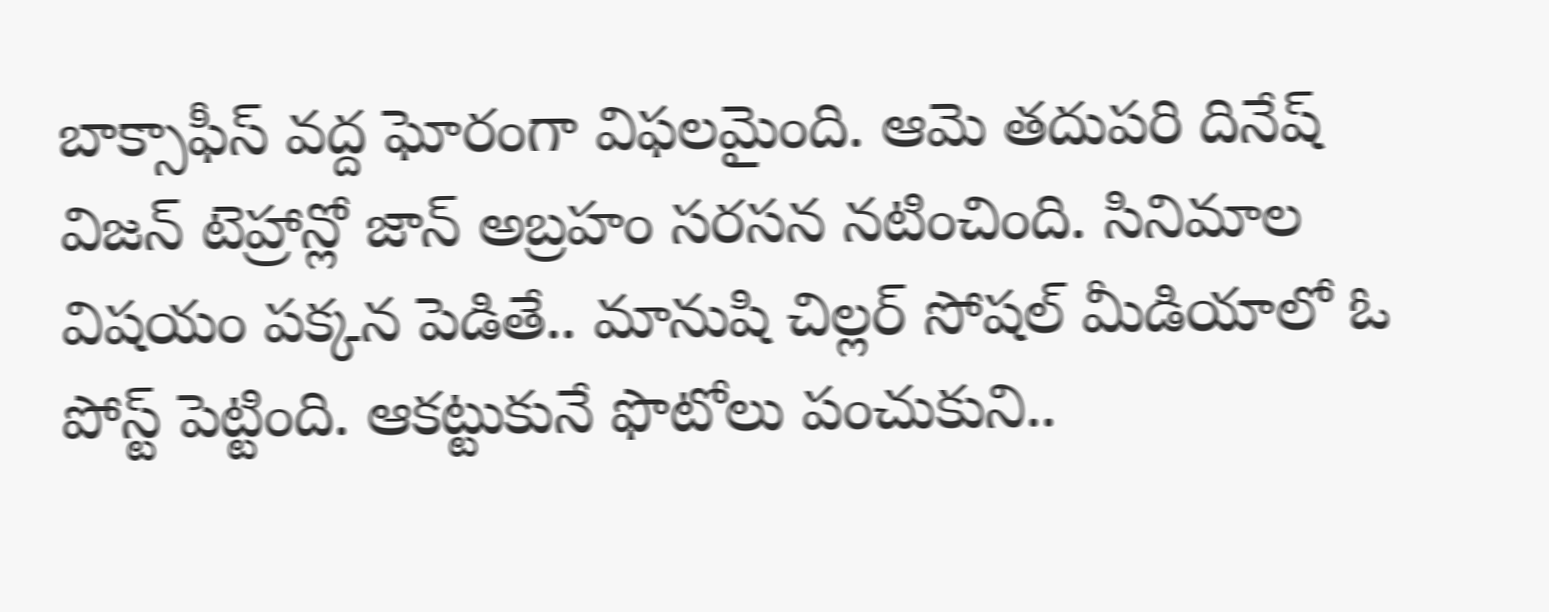బాక్సాఫీస్ వద్ద ఘోరంగా విఫలమైంది. ఆమె తదుపరి దినేష్ విజన్ టెహ్రాన్లో జాన్ అబ్రహం సరసన నటించింది. సినిమాల విషయం పక్కన పెడితే.. మానుషి చిల్లర్ సోషల్ మీడియాలో ఓ పోస్ట్ పెట్టింది. ఆకట్టుకునే ఫొటోలు పంచుకుని..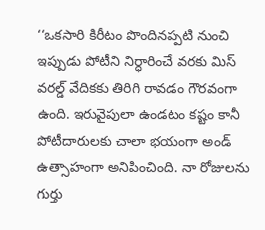‘‘ఒకసారి కిరీటం పొందినప్పటి నుంచి ఇప్పుడు పోటీని నిర్ధారించే వరకు మిస్ వరల్డ్ వేదికకు తిరిగి రావడం గౌరవంగా ఉంది. ఇరువైపులా ఉండటం కష్టం కానీ పోటీదారులకు చాలా భయంగా అండ్ ఉత్సాహంగా అనిపించింది. నా రోజులను గుర్తు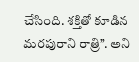చేసింది. శక్తితో కూడిన మరపురాని రాత్రి’’. అని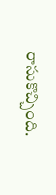రాసుకొచ్చింది.